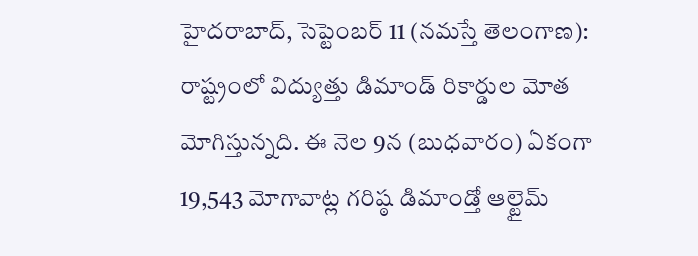హైదరాబాద్, సెప్టెంబర్ 11 (నమస్తే తెలంగాణ): రాష్ట్రంలో విద్యుత్తు డిమాండ్ రికార్డుల మోత మోగిస్తున్నది. ఈ నెల 9న (బుధవారం) ఏకంగా 19,543 మోగావాట్ల గరిష్ఠ డిమాండ్తో ఆల్టైమ్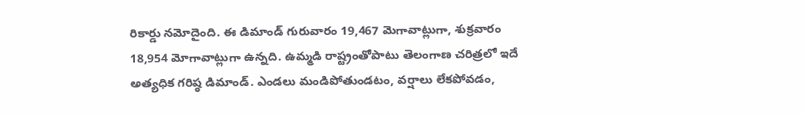రికార్డు నమోదైంది. ఈ డిమాండ్ గురువారం 19,467 మెగావాట్లుగా, శుక్రవారం 18,954 మోగావాట్లుగా ఉన్నది. ఉమ్మడి రాష్ట్రంతోపాటు తెలంగాణ చరిత్రలో ఇదే అత్యధిక గరిష్ఠ డిమాండ్. ఎండలు మండిపోతుండటం, వర్షాలు లేకపోవడం,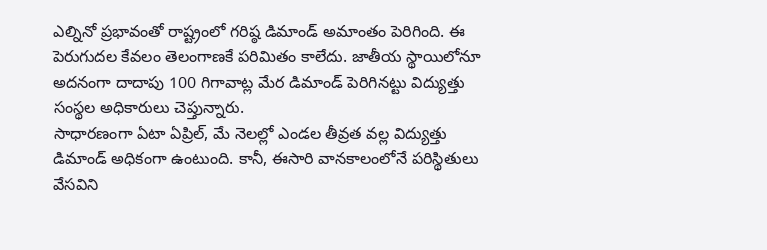ఎల్నినో ప్రభావంతో రాష్ట్రంలో గరిష్ఠ డిమాండ్ అమాంతం పెరిగింది. ఈ పెరుగుదల కేవలం తెలంగాణకే పరిమితం కాలేదు. జాతీయ స్థాయిలోనూ అదనంగా దాదాపు 100 గిగావాట్ల మేర డిమాండ్ పెరిగినట్టు విద్యుత్తు సంస్థల అధికారులు చెప్తున్నారు.
సాధారణంగా ఏటా ఏప్రిల్, మే నెలల్లో ఎండల తీవ్రత వల్ల విద్యుత్తు డిమాండ్ అధికంగా ఉంటుంది. కానీ, ఈసారి వానకాలంలోనే పరిస్థితులు వేసవిని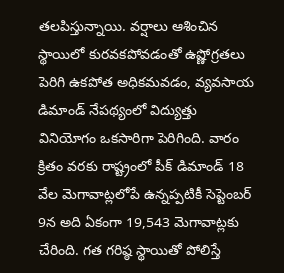తలపిస్తున్నాయి. వర్షాలు ఆశించిన స్థాయిలో కురవకపోవడంతో ఉష్ణోగ్రతలు పెరిగి ఉకపోత అధికమవడం, వ్యవసాయ డిమాండ్ నేపథ్యంలో విద్యుత్తు వినియోగం ఒకసారిగా పెరిగింది. వారం క్రితం వరకు రాష్ట్రంలో పీక్ డిమాండ్ 18 వేల మెగావాట్లలోపే ఉన్నప్పటికీ సెప్టెంబర్ 9న అది ఏకంగా 19,543 మెగావాట్లకు చేరింది. గత గరిష్ఠ స్థాయితో పోలిస్తే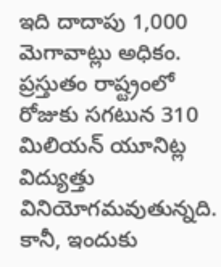ఇది దాదాపు 1,000 మెగావాట్లు అధికం.
ప్రస్తుతం రాష్ట్రంలో రోజుకు సగటున 310 మిలియన్ యూనిట్ల విద్యుత్తు వినియోగమవుతున్నది. కానీ, ఇందుకు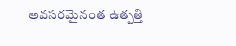అవసరమైనంత ఉత్పత్తి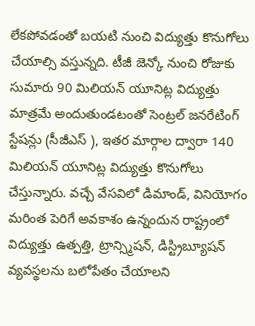లేకపోవడంతో బయటి నుంచి విద్యుత్తు కొనుగోలు చేయాల్సి వస్తున్నది. టీజీ జెన్కో నుంచి రోజుకు సుమారు 90 మిలియన్ యూనిట్ల విద్యుత్తు మాత్రమే అందుతుండటంతో సెంట్రల్ జనరేటింగ్ స్టేషన్లు (సీజీఎస్ ), ఇతర మార్గాల ద్వారా 140 మిలియన్ యూనిట్ల విద్యుత్తు కొనుగోలు చేస్తున్నారు. వచ్చే వేసవిలో డిమాండ్, వినియోగం మరింత పెరిగే అవకాశం ఉన్నందున రాష్ట్రంలో విద్యుత్తు ఉత్పత్తి, ట్రాన్స్మిషన్, డిస్ట్రిబ్యూషన్ వ్యవస్థలను బలోపేతం చేయాలని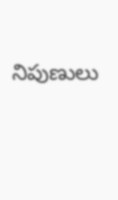నిపుణులు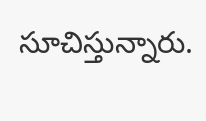సూచిస్తున్నారు.